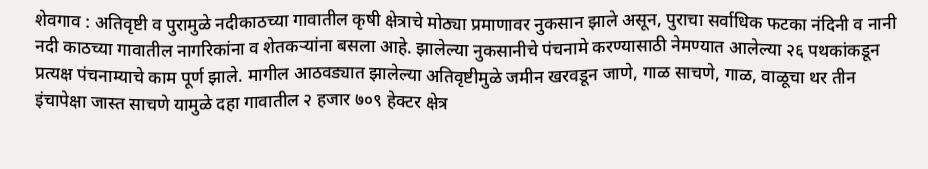शेवगाव : अतिवृष्टी व पुरामुळे नदीकाठच्या गावातील कृषी क्षेत्राचे मोठ्या प्रमाणावर नुकसान झाले असून, पुराचा सर्वाधिक फटका नंदिनी व नानी नदी काठच्या गावातील नागरिकांना व शेतकऱ्यांना बसला आहे. झालेल्या नुकसानीचे पंचनामे करण्यासाठी नेमण्यात आलेल्या २६ पथकांकडून प्रत्यक्ष पंचनाम्याचे काम पूर्ण झाले. मागील आठवड्यात झालेल्या अतिवृष्टीमुळे जमीन खरवडून जाणे, गाळ साचणे, गाळ, वाळूचा थर तीन इंचापेक्षा जास्त साचणे यामुळे दहा गावातील २ हजार ७०९ हेक्टर क्षेत्र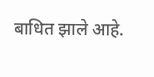बाधित झाले आहे.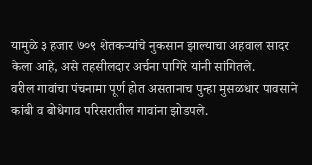यामुळे ३ हजार ७०९ शेतकऱ्यांचे नुकसान झाल्याचा अहवाल सादर केला आहे, असे तहसीलदार अर्चना पागिरे यांनी सांगितले.
वरील गावांचा पंचनामा पूर्ण होत असतानाच पुन्हा मुसळधार पावसाने कांबी व बोधेगाव परिसरातील गावांना झोडपले.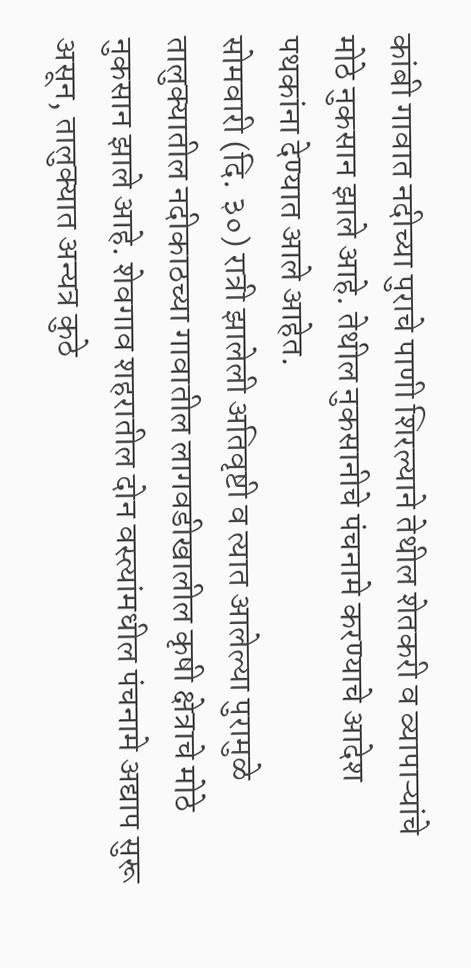कांबी गावात नदीच्या पुराचे पाणी शिरल्याने तेथील शेतकरी व व्यापाऱ्यांचे मोठे नुकसान झाले आहे. तेथील नुकसानीचे पंचनामे करण्याचे आदेश पथकांना देण्यात आले आहेत.
सोमवारी (दि. ३०) रात्री झालेली अतिवृष्टी व त्यात आलेल्या पुरामुळे तालुक्यातील नदीकाठच्या गावातील लागवडीखालील कृषी क्षेत्राचे मोठे नुकसान झाले आहे. शेवगाव शहरातील दोन वस्त्यांमधील पंचनामे अद्याप सुरू असून, तालुक्यात अन्यत्र कुठे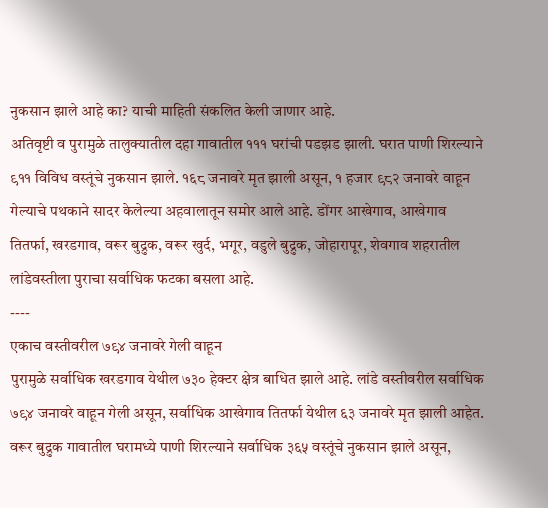नुकसान झाले आहे का? याची माहिती संकलित केली जाणार आहे.
अतिवृष्टी व पुरामुळे तालुक्यातील दहा गावातील १११ घरांची पडझड झाली. घरात पाणी शिरल्याने ९११ विविध वस्तूंचे नुकसान झाले. १६८ जनावरे मृत झाली असून, १ हजार ९८२ जनावरे वाहून गेल्याचे पथकाने सादर केलेल्या अहवालातून समोर आले आहे. डोंगर आखेगाव, आखेगाव तितर्फा, खरडगाव, वरूर बुद्रुक, वरूर खुर्द, भगूर, वडुले बुद्रुक, जोहारापूर, शेवगाव शहरातील लांडेवस्तीला पुराचा सर्वाधिक फटका बसला आहे.
----
एकाच वस्तीवरील ७९४ जनावरे गेली वाहून
पुरामुळे सर्वाधिक खरडगाव येथील ७३० हेक्टर क्षेत्र बाधित झाले आहे. लांडे वस्तीवरील सर्वाधिक ७९४ जनावरे वाहून गेली असून, सर्वाधिक आखेगाव तितर्फा येथील ६३ जनावरे मृत झाली आहेत. वरूर बुद्रुक गावातील घरामध्ये पाणी शिरल्याने सर्वाधिक ३६५ वस्तूंचे नुकसान झाले असून,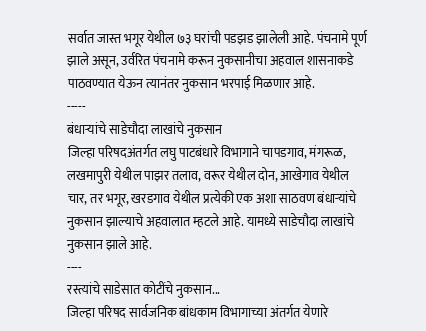सर्वात जास्त भगूर येथील ७३ घरांची पडझड झालेली आहे. पंचनामे पूर्ण झाले असून, उर्वरित पंचनामे करून नुकसानीचा अहवाल शासनाकडे पाठवण्यात येऊन त्यानंतर नुकसान भरपाई मिळणार आहे.
-----
बंधाऱ्यांचे साडेचौदा लाखांचे नुकसान
जिल्हा परिषदअंतर्गत लघु पाटबंधारे विभागाने चापडगाव, मंगरूळ, लखमापुरी येथील पाझर तलाव, वरूर येथील दोन, आखेगाव येथील चार, तर भगूर, खरडगाव येथील प्रत्येकी एक अशा साठवण बंधाऱ्यांचे नुकसान झाल्याचे अहवालात म्हटले आहे. यामध्ये साडेचौदा लाखांचे नुकसान झाले आहे.
----
रस्त्यांचे साडेसात कोटींचे नुकसान...
जिल्हा परिषद सार्वजनिक बांधकाम विभागाच्या अंतर्गत येणारे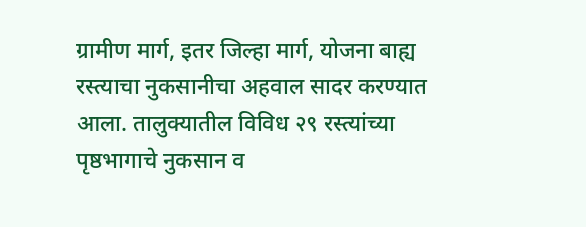ग्रामीण मार्ग, इतर जिल्हा मार्ग, योजना बाह्य रस्त्याचा नुकसानीचा अहवाल सादर करण्यात आला. तालुक्यातील विविध २९ रस्त्यांच्या पृष्ठभागाचे नुकसान व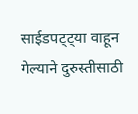साईडपट्ट्या वाहून गेल्याने दुरुस्तीसाठी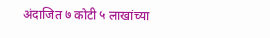अंदाजित ७ कोटी ५ लाखांच्या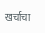खर्चाचा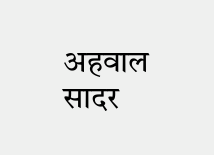अहवाल सादर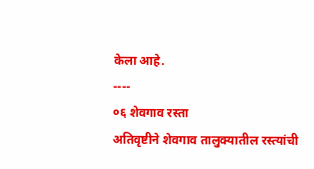केला आहे.
----
०६ शेवगाव रस्ता
अतिवृष्टीने शेवगाव तालुक्यातील रस्त्यांची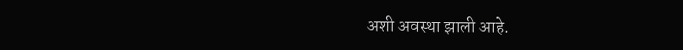अशी अवस्था झाली आहे.